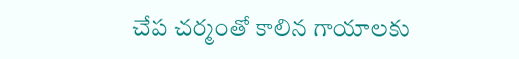చేప చర్మంతో కాలిన గాయాలకు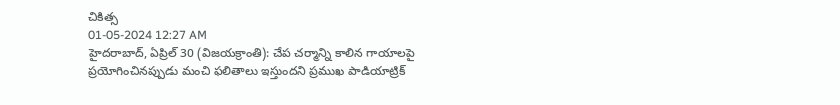చికిత్స
01-05-2024 12:27 AM
హైదరాబాద్, ఏప్రిల్ 30 (విజయక్రాంతి): చేప చర్మాన్ని కాలిన గాయాలపై ప్రయోగించినప్పుడు మంచి ఫలితాలు ఇస్తుందని ప్రముఖ పాడియాట్రిక్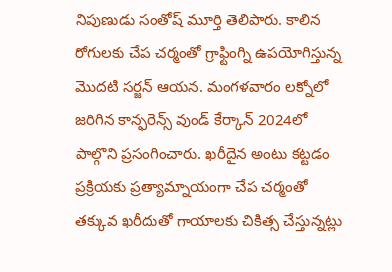నిపుణుడు సంతోష్ మూర్తి తెలిపారు. కాలిన రోగులకు చేప చర్మంతో గ్రాఫ్టింగ్ని ఉపయోగిస్తున్న మొదటి సర్జన్ ఆయన. మంగళవారం లక్నోలో జరిగిన కాన్ఫరెన్స్ వుండ్ కేర్కాన్ 2024లో పాల్గొని ప్రసంగించారు. ఖరీదైన అంటు కట్టడం ప్రక్రియకు ప్రత్యామ్నాయంగా చేప చర్మంతో తక్కువ ఖరీదుతో గాయాలకు చికిత్స చేస్తున్నట్లు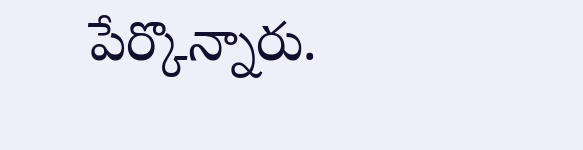పేర్కొన్నారు.